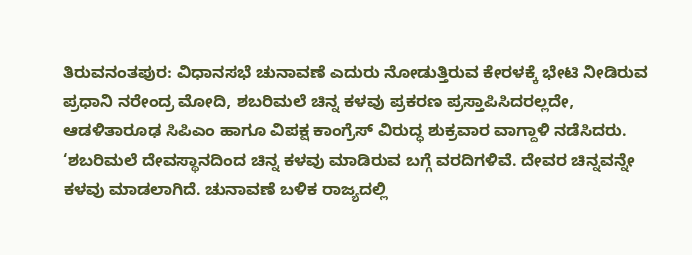ತಿರುವನಂತಪುರ: ವಿಧಾನಸಭೆ ಚುನಾವಣೆ ಎದುರು ನೋಡುತ್ತಿರುವ ಕೇರಳಕ್ಕೆ ಭೇಟಿ ನೀಡಿರುವ ಪ್ರಧಾನಿ ನರೇಂದ್ರ ಮೋದಿ, ಶಬರಿಮಲೆ ಚಿನ್ನ ಕಳವು ಪ್ರಕರಣ ಪ್ರಸ್ತಾಪಿಸಿದರಲ್ಲದೇ, ಆಡಳಿತಾರೂಢ ಸಿಪಿಎಂ ಹಾಗೂ ವಿಪಕ್ಷ ಕಾಂಗ್ರೆಸ್ ವಿರುದ್ಧ ಶುಕ್ರವಾರ ವಾಗ್ದಾಳಿ ನಡೆಸಿದರು.
‘ಶಬರಿಮಲೆ ದೇವಸ್ಥಾನದಿಂದ ಚಿನ್ನ ಕಳವು ಮಾಡಿರುವ ಬಗ್ಗೆ ವರದಿಗಳಿವೆ. ದೇವರ ಚಿನ್ನವನ್ನೇ ಕಳವು ಮಾಡಲಾಗಿದೆ. ಚುನಾವಣೆ ಬಳಿಕ ರಾಜ್ಯದಲ್ಲಿ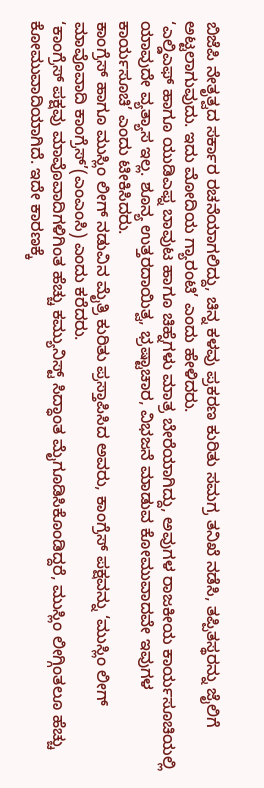ಬಿಜೆಪಿ ನೇತೃತ್ವದ ಸರ್ಕಾರ ರಚನೆಯಾಗಲಿದ್ದು, ಚಿನ್ನ ಕಳವು ಪ್ರಕರಣ ಕುರಿತು ಸಮಗ್ರ ತನಿಖೆ ನಡೆಸಿ, ತಪ್ಪಿತಸ್ಥರನ್ನು ಜೈಲಿಗೆ ಅಟ್ಟಲಾಗುವುದು. ಇದು ಮೋದಿಯ ಗ್ಯಾರಂಟಿ’ ಎಂದು ಹೇಳಿದರು.
‘ಎಲ್ಡಿಎಫ್ ಹಾಗೂ ಯುಡಿಎಫ್ನ ಬಾವುಟ ಹಾಗೂ ಚಿಹ್ನೆಗಳು ಮಾತ್ರ ಬೇರೆಯಾಗಿದ್ದು, ಅವುಗಳ ರಾಜಕೀಯ ಕಾರ್ಯಸೂಚಿಯಲ್ಲಿ ಯಾವುದೇ ವ್ಯತ್ಯಾಸ ಇಲ್ಲ. ಶೂನ್ಯ ಉತ್ತರದಾಯಿತ್ವ, ಭ್ರಷ್ಟಾಚಾರ, ವಿಭಜನೆ ಮಾಡುವ ಕೋಮುವಾದವೇ ಇವುಗಳ ಕಾರ್ಯಸೂಚಿ’ ಎಂದು ಟೀಕಿಸಿದರು.
ಕಾಂಗ್ರೆಸ್ ಹಾಗೂ ಮುಸ್ಲಿಂ ಲೀಗ್ ನಡುವಿನ ಮೈತ್ರಿ ಕುರಿತು ಪ್ರಸ್ತಾಪಿಸಿದ ಅವರು, ಕಾಂಗ್ರೆಸ್ ಪಕ್ಷವನ್ನು ‘ಮುಸ್ಲಿಂ ಲೀಗ್ ಮಾವೊವಾದಿ ಕಾಂಗ್ರೆಸ್’(ಎಂಎಂಸಿ) ಎಂದು ಕರೆದರು.
‘ಕಾಂಗ್ರೆಸ್ ಪಕ್ಷವು ಮಾವೊವಾದಿಗಳಿಗಿಂತ ಹೆಚ್ಚು ಕಮ್ಯುನಿಸ್ಟ್ ಸಿದ್ಧಾಂತ ಮೈಗೂಡಿಸಿಕೊಂಡಿದ್ದರೆ, ಮುಸ್ಲಿಂ ಲೀಗ್ಗಿಂತಲೂ ಹೆಚ್ಚು ಕೋಮುವಾದಿಯಾಗಿದೆ. ಇದೇ ಕಾರಣಕ್ಕೆ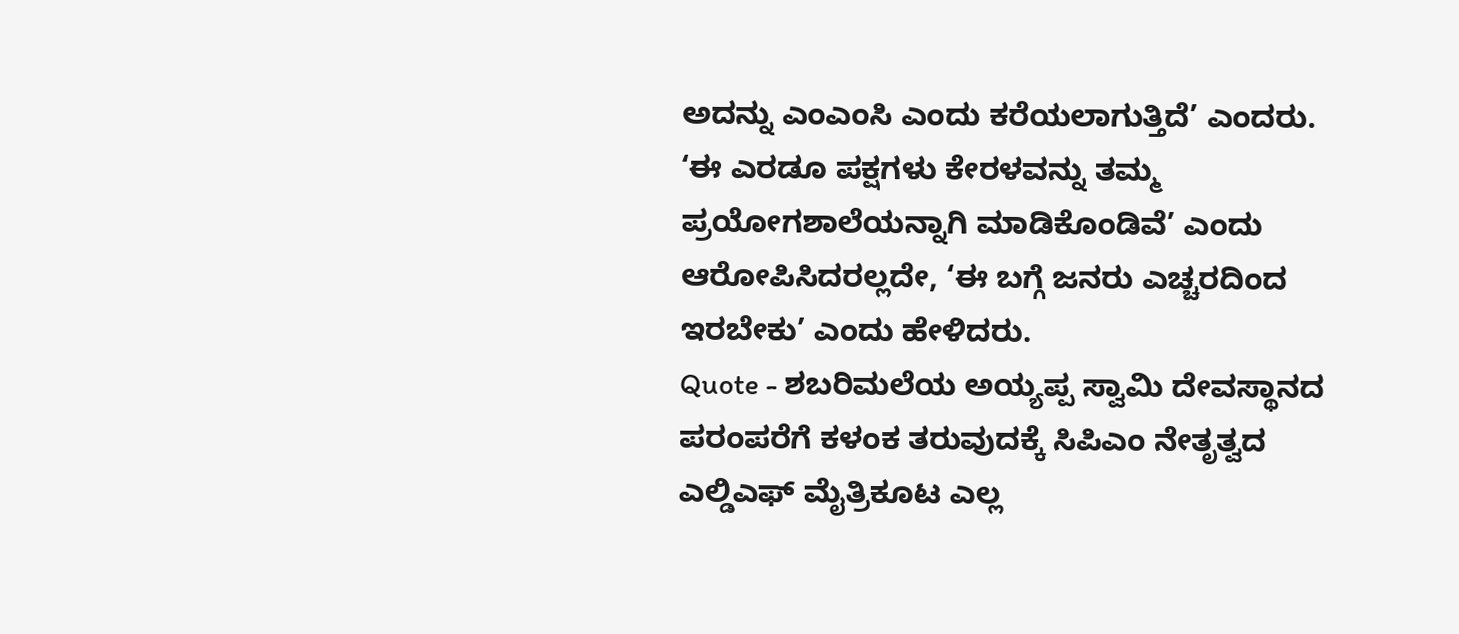ಅದನ್ನು ಎಂಎಂಸಿ ಎಂದು ಕರೆಯಲಾಗುತ್ತಿದೆ’ ಎಂದರು.
‘ಈ ಎರಡೂ ಪಕ್ಷಗಳು ಕೇರಳವನ್ನು ತಮ್ಮ ಪ್ರಯೋಗಶಾಲೆಯನ್ನಾಗಿ ಮಾಡಿಕೊಂಡಿವೆ’ ಎಂದು ಆರೋಪಿಸಿದರಲ್ಲದೇ, ‘ಈ ಬಗ್ಗೆ ಜನರು ಎಚ್ಚರದಿಂದ ಇರಬೇಕು’ ಎಂದು ಹೇಳಿದರು.
Quote - ಶಬರಿಮಲೆಯ ಅಯ್ಯಪ್ಪ ಸ್ವಾಮಿ ದೇವಸ್ಥಾನದ ಪರಂಪರೆಗೆ ಕಳಂಕ ತರುವುದಕ್ಕೆ ಸಿಪಿಎಂ ನೇತೃತ್ವದ ಎಲ್ಡಿಎಫ್ ಮೈತ್ರಿಕೂಟ ಎಲ್ಲ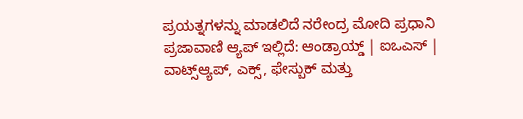ಪ್ರಯತ್ನಗಳನ್ನು ಮಾಡಲಿದೆ ನರೇಂದ್ರ ಮೋದಿ ಪ್ರಧಾನಿ
ಪ್ರಜಾವಾಣಿ ಆ್ಯಪ್ ಇಲ್ಲಿದೆ: ಆಂಡ್ರಾಯ್ಡ್ | ಐಒಎಸ್ | ವಾಟ್ಸ್ಆ್ಯಪ್, ಎಕ್ಸ್, ಫೇಸ್ಬುಕ್ ಮತ್ತು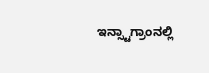ಇನ್ಸ್ಟಾಗ್ರಾಂನಲ್ಲಿ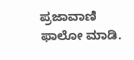ಪ್ರಜಾವಾಣಿ ಫಾಲೋ ಮಾಡಿ.